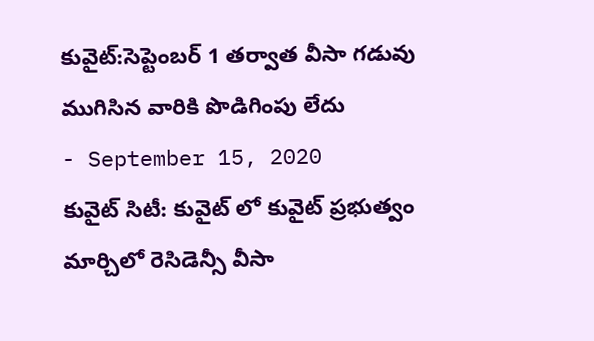కువైట్:సెప్టెంబర్ 1 తర్వాత వీసా గడువు ముగిసిన వారికి పొడిగింపు లేదు
- September 15, 2020
కువైట్ సిటీ: కువైట్ లో కువైట్ ప్రభుత్వం మార్చిలో రెసిడెన్సీ వీసా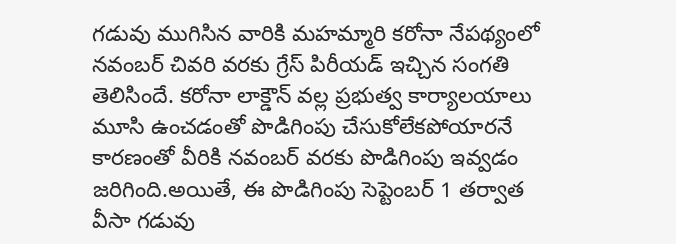గడువు ముగిసిన వారికి మహమ్మారి కరోనా నేపథ్యంలో నవంబర్ చివరి వరకు గ్రేస్ పిరీయడ్ ఇచ్చిన సంగతి తెలిసిందే. కరోనా లాక్డౌన్ వల్ల ప్రభుత్వ కార్యాలయాలు మూసి ఉంచడంతో పొడిగింపు చేసుకోలేకపోయారనే కారణంతో వీరికి నవంబర్ వరకు పొడిగింపు ఇవ్వడం జరిగింది.అయితే, ఈ పొడిగింపు సెప్టెంబర్ 1 తర్వాత వీసా గడువు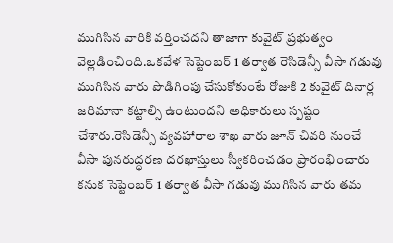ముగిసిన వారికి వర్తించదని తాజాగా కువైట్ ప్రభుత్వం వెల్లడించింది.ఒకవేళ సెప్టెంబర్ 1 తర్వాత రెసిడెన్సీ వీసా గడువు ముగిసిన వారు పొడిగింపు చేసుకోకుంటే రోజుకి 2 కువైట్ దినార్ల జరిమానా కట్టాల్సి ఉంటుందని అధికారులు స్పష్టం చేశారు.రెసిడెన్సీ వ్యవహారాల శాఖ వారు జూన్ చివరి నుంచే వీసా పునరుద్ధరణ దరఖాస్తులు స్వీకరించడం ప్రారంభించారు కనుక సెప్టెంబర్ 1 తర్వాత వీసా గడువు ముగిసిన వారు తమ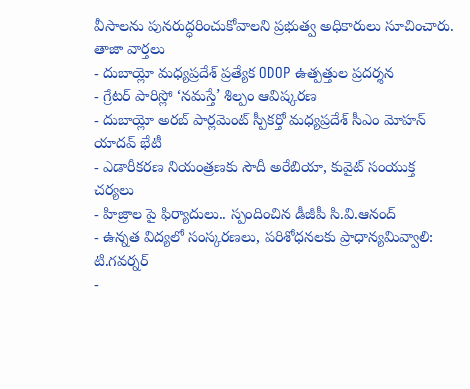వీసాలను పునరుద్ధరించుకోవాలని ప్రభుత్వ అధికారులు సూచించారు.
తాజా వార్తలు
- దుబాయ్లో మధ్యప్రదేశ్ ప్రత్యేక ODOP ఉత్పత్తుల ప్రదర్శన
- గ్రేటర్ పారిస్లో ‘నమస్తే’ శిల్పం ఆవిష్కరణ
- దుబాయ్లో అరబ్ పార్లమెంట్ స్పీకర్తో మధ్యప్రదేశ్ సీఎం మోహన్ యాదవ్ భేటీ
- ఎడారీకరణ నియంత్రణకు సౌదీ అరేబియా, కువైట్ సంయుక్త చర్యలు
- హిజ్రాల పై ఫిర్యాదులు.. స్పందించిన డీజీపీ సి.వి.ఆనంద్
- ఉన్నత విద్యలో సంస్కరణలు, పరిశోధనలకు ప్రాధాన్యమివ్వాలి: టి.గవర్నర్
-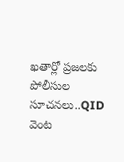ఖతార్లో ప్రజలకు పోలీసుల సూచనలు..QID వెంట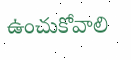ఉంచుకోవాలి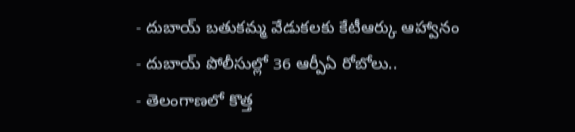- దుబాయ్ బతుకమ్మ వేడుకలకు కేటీఆర్కు ఆహ్వానం
- దుబాయ్ పోలీసుల్లో 36 ఆర్పీఏ రోబోలు..
- తెలంగాణలో కొత్త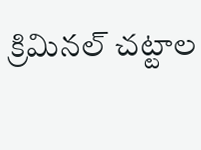క్రిమినల్ చట్టాల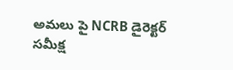అమలు పై NCRB డైరెక్టర్ సమీక్ష